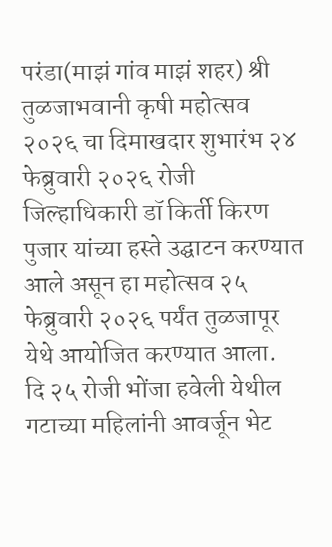परंडा(माझं गांव माझं शहर) श्री तुळजाभवानी कृषी महोत्सव २०२६ चा दिमाखदार शुभारंभ २४ फेब्रुवारी २०२६ रोजी जिल्हाधिकारी डॉ किर्ती किरण पुजार यांच्या हस्ते उद्घाटन करण्यात आले असून हा महोत्सव २५ फेब्रुवारी २०२६ पर्यंत तुळजापूर येथे आयोजित करण्यात आला.
दि २५ रोजी भोंजा हवेली येथील गटाच्या महिलांनी आवर्जून भेट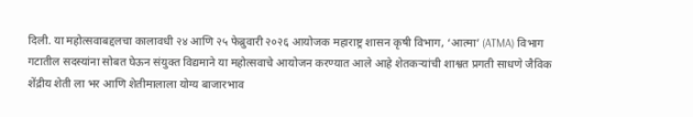दिली. या महोत्सवाबद्दलचा कालावधी २४ आणि २५ फेब्रुवारी २०२६ आयोजक महाराष्ट्र शासन कृषी विभाग, ‘आत्मा’ (ATMA) विभाग गटातील सदस्यांना सोबत घेऊन संयुक्त विद्यमाने या महोत्सवाचे आयोजन करण्यात आले आहे शेतकऱ्यांची शाश्वत प्रगती साधणे जैविक शेंद्रीय शेती ला भर आणि शेतीमालाला योग्य बाजारभाव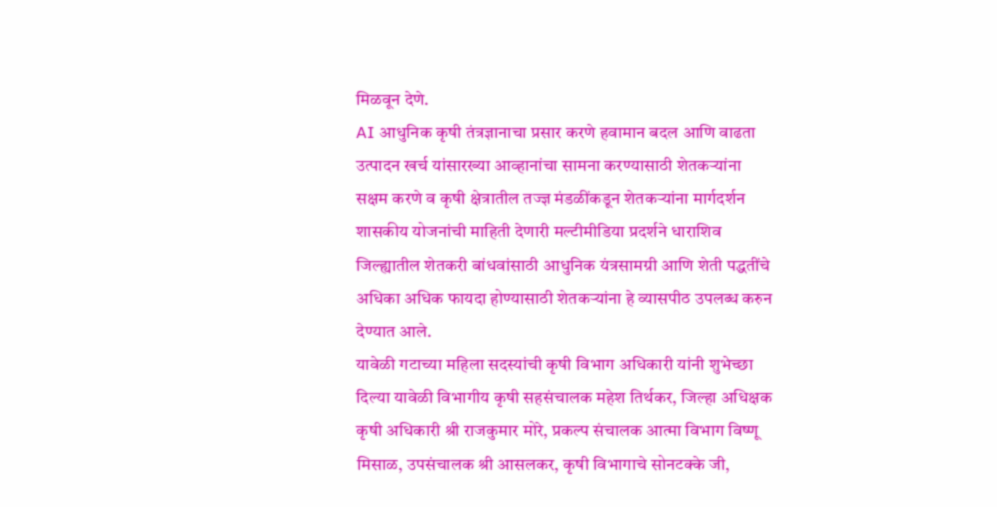मिळवून देणे.
AI आधुनिक कृषी तंत्रज्ञानाचा प्रसार करणे हवामान बदल आणि वाढता उत्पादन खर्च यांसारख्या आव्हानांचा सामना करण्यासाठी शेतकऱ्यांना सक्षम करणे व कृषी क्षेत्रातील तज्ज्ञ मंडळींकडून शेतकऱ्यांना मार्गदर्शन शासकीय योजनांची माहिती देणारी मल्टीमीडिया प्रदर्शने धाराशिव जिल्ह्यातील शेतकरी बांधवांसाठी आधुनिक यंत्रसामग्री आणि शेती पद्धतींचे अधिका अधिक फायदा होण्यासाठी शेतकऱ्यांना हे व्यासपीठ उपलब्ध करुन देण्यात आले.
यावेळी गटाच्या महिला सदस्यांची कृषी विभाग अधिकारी यांनी शुभेच्छा दिल्या यावेळी विभागीय कृषी सहसंचालक महेश तिर्थकर, जिल्हा अधिक्षक कृषी अधिकारी श्री राजकुमार मोरे, प्रकल्प संचालक आत्मा विभाग विष्णू मिसाळ, उपसंचालक श्री आसलकर, कृषी विभागाचे सोनटक्के जी,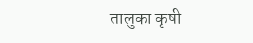तालुका कृषी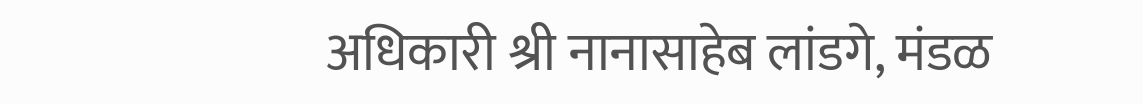अधिकारी श्री नानासाहेब लांडगे, मंडळ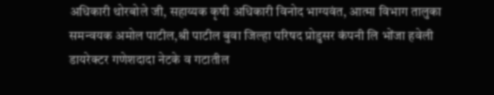अधिकारी थोरबोले जी, सहाय्यक कृषी अधिकारी विनोद भाग्यवंत, आत्मा विभाग तालुका समन्वयक अमोल पाटील,श्री पाटील बुवा जिल्हा परिषद प्रोडुसर कंपनी लि भोंजा हवेली डायरेक्टर गणेशदादा नेटके व गटातील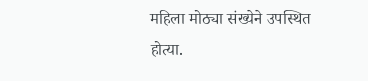महिला मोठ्या संख्येने उपस्थित होत्या.